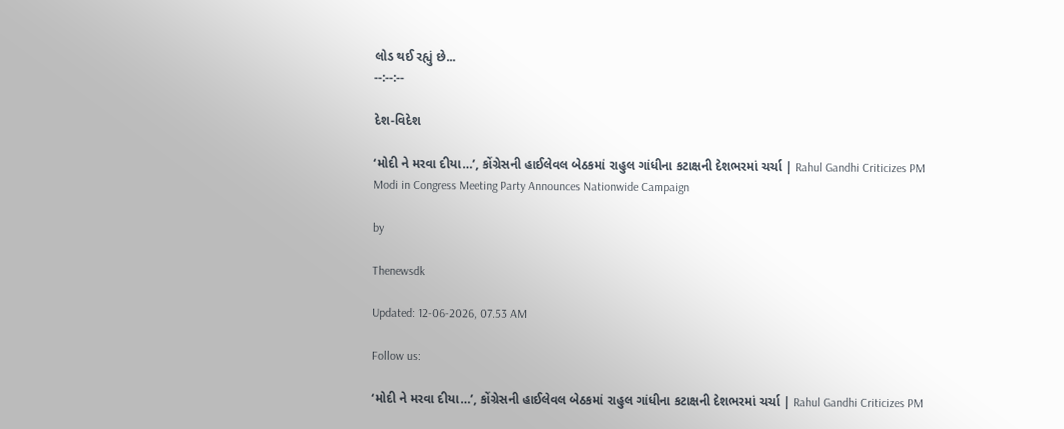લોડ થઈ રહ્યું છે...
--:--:--

દેશ-વિદેશ

‘મોદી ને મરવા દીયા…’, કોંગ્રેસની હાઈલેવલ બેઠકમાં રાહુલ ગાંધીના કટાક્ષની દેશભરમાં ચર્ચા | Rahul Gandhi Criticizes PM Modi in Congress Meeting Party Announces Nationwide Campaign

by

Thenewsdk

Updated: 12-06-2026, 07.53 AM

Follow us:

‘મોદી ને મરવા દીયા…’, કોંગ્રેસની હાઈલેવલ બેઠકમાં રાહુલ ગાંધીના કટાક્ષની દેશભરમાં ચર્ચા | Rahul Gandhi Criticizes PM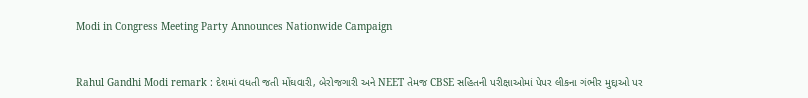Modi in Congress Meeting Party Announces Nationwide Campaign



Rahul Gandhi Modi remark : દેશમાં વધતી જતી મોંઘવારી, બેરોજગારી અને NEET તેમજ CBSE સહિતની પરીક્ષાઓમાં પેપર લીકના ગંભીર મુદ્દાઓ પર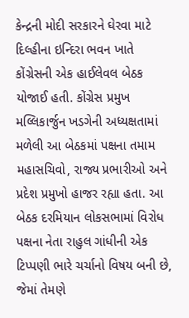કેન્દ્રની મોદી સરકારને ઘેરવા માટે દિલ્હીના ઇન્દિરા ભવન ખાતે કોંગ્રેસની એક હાઈલેવલ બેઠક યોજાઈ હતી. કોંગ્રેસ પ્રમુખ મલ્લિકાર્જુન ખડગેની અધ્યક્ષતામાં મળેલી આ બેઠકમાં પક્ષના તમામ મહાસચિવો, રાજ્ય પ્રભારીઓ અને પ્રદેશ પ્રમુખો હાજર રહ્યા હતા. આ બેઠક દરમિયાન લોકસભામાં વિરોધ પક્ષના નેતા રાહુલ ગાંધીની એક ટિપ્પણી ભારે ચર્ચાનો વિષય બની છે, જેમાં તેમણે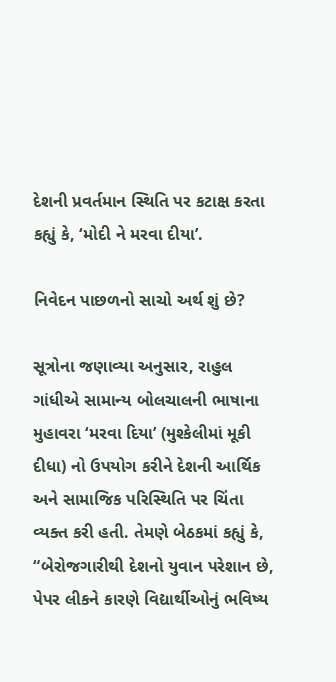દેશની પ્રવર્તમાન સ્થિતિ પર કટાક્ષ કરતા કહ્યું કે, ‘મોદી ને મરવા દીયા’.

નિવેદન પાછળનો સાચો અર્થ શું છે?

સૂત્રોના જણાવ્યા અનુસાર, રાહુલ ગાંધીએ સામાન્ય બોલચાલની ભાષાના મુહાવરા ‘મરવા દિયા’ (મુશ્કેલીમાં મૂકી દીધા) નો ઉપયોગ કરીને દેશની આર્થિક અને સામાજિક પરિસ્થિતિ પર ચિંતા વ્યક્ત કરી હતી. તેમણે બેઠકમાં કહ્યું કે, “બેરોજગારીથી દેશનો યુવાન પરેશાન છે, પેપર લીકને કારણે વિદ્યાર્થીઓનું ભવિષ્ય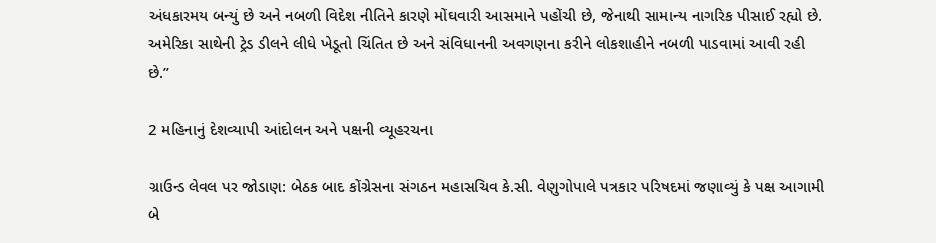અંધકારમય બન્યું છે અને નબળી વિદેશ નીતિને કારણે મોંઘવારી આસમાને પહોંચી છે, જેનાથી સામાન્ય નાગરિક પીસાઈ રહ્યો છે. અમેરિકા સાથેની ટ્રેડ ડીલને લીધે ખેડૂતો ચિંતિત છે અને સંવિધાનની અવગણના કરીને લોકશાહીને નબળી પાડવામાં આવી રહી છે.”

2 મહિનાનું દેશવ્યાપી આંદોલન અને પક્ષની વ્યૂહરચના

ગ્રાઉન્ડ લેવલ પર જોડાણ: બેઠક બાદ કોંગ્રેસના સંગઠન મહાસચિવ કે.સી. વેણુગોપાલે પત્રકાર પરિષદમાં જણાવ્યું કે પક્ષ આગામી બે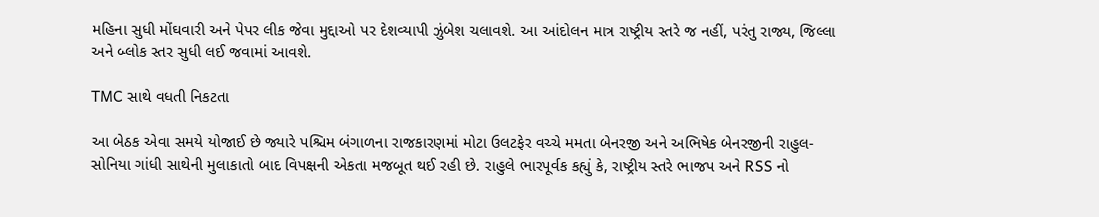મહિના સુધી મોંઘવારી અને પેપર લીક જેવા મુદ્દાઓ પર દેશવ્યાપી ઝુંબેશ ચલાવશે. આ આંદોલન માત્ર રાષ્ટ્રીય સ્તરે જ નહીં, પરંતુ રાજ્ય, જિલ્લા અને બ્લોક સ્તર સુધી લઈ જવામાં આવશે.

TMC સાથે વધતી નિકટતા

આ બેઠક એવા સમયે યોજાઈ છે જ્યારે પશ્ચિમ બંગાળના રાજકારણમાં મોટા ઉલટફેર વચ્ચે મમતા બેનરજી અને અભિષેક બેનરજીની રાહુલ-સોનિયા ગાંધી સાથેની મુલાકાતો બાદ વિપક્ષની એકતા મજબૂત થઈ રહી છે. રાહુલે ભારપૂર્વક કહ્યું કે, રાષ્ટ્રીય સ્તરે ભાજપ અને RSS નો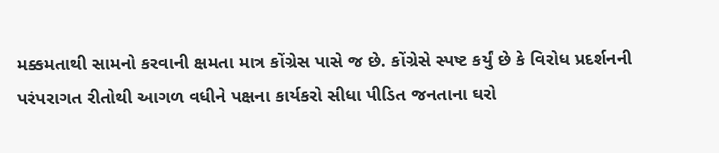મક્કમતાથી સામનો કરવાની ક્ષમતા માત્ર કોંગ્રેસ પાસે જ છે. કોંગ્રેસે સ્પષ્ટ કર્યું છે કે વિરોધ પ્રદર્શનની પરંપરાગત રીતોથી આગળ વધીને પક્ષના કાર્યકરો સીધા પીડિત જનતાના ઘરો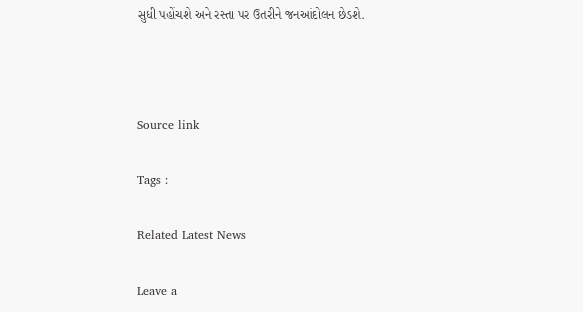સુધી પહોંચશે અને રસ્તા પર ઉતરીને જનઆંદોલન છેડશે.



Source link

Tags :

Related Latest News

Leave a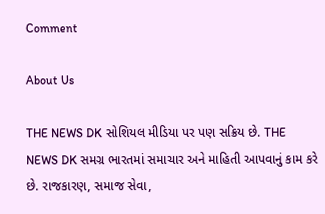Comment

About Us

THE NEWS DK સોશિયલ મીડિયા પર પણ સક્રિય છે. THE NEWS DK સમગ્ર ભારતમાં સમાચાર અને માહિતી આપવાનું કામ કરે છે. રાજકારણ, સમાજ સેવા,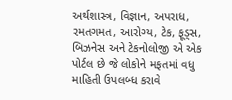અર્થશાસ્ત્ર, વિજ્ઞાન, અપરાધ, રમતગમત, આરોગ્ય, ટેક, ફૂડ્સ, બિઝનેસ અને ટેકનોલોજી એ એક પોર્ટલ છે જે લોકોને મફતમાં વધુ માહિતી ઉપલબ્ધ કરાવે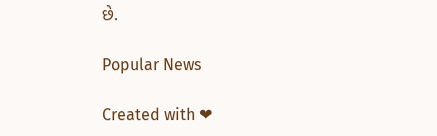છે.

Popular News

Created with ❤